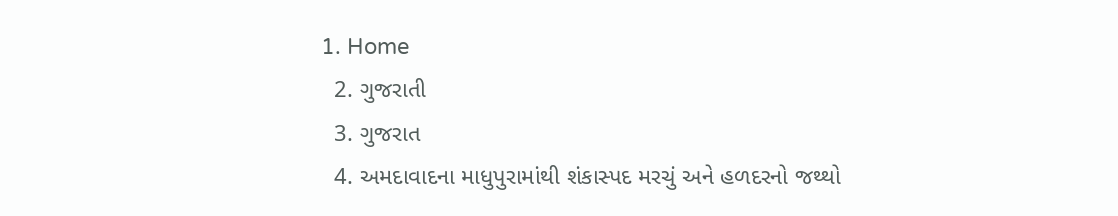1. Home
  2. ગુજરાતી
  3. ગુજરાત
  4. અમદાવાદના માધુપુરામાંથી શંકાસ્પદ મરચું અને હળદરનો જથ્થો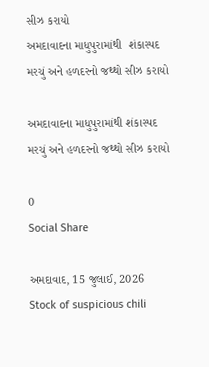સીઝ કરાયો
અમદાવાદના માધુપુરામાંથી  શંકાસ્પદ મરચું અને હળદરનો જથ્થો સીઝ કરાયો

અમદાવાદના માધુપુરામાંથી શંકાસ્પદ મરચું અને હળદરનો જથ્થો સીઝ કરાયો

0
Social Share

અમદાવાદ, 15 જુલાઈ, 2026 Stock of suspicious chili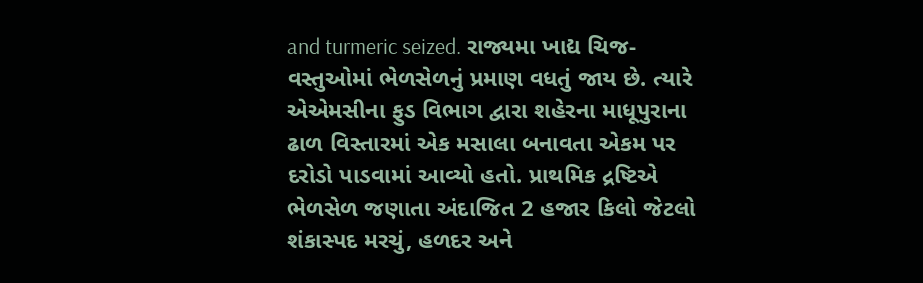and turmeric seized. રાજ્યમા ખાદ્ય ચિજ-વસ્તુઓમાં ભેળસેળનું પ્રમાણ વધતું જાય છે. ત્યારે એએમસીના ફુડ વિભાગ દ્વારા શહેરના માધૂપુરાના ઢાળ વિસ્તારમાં એક મસાલા બનાવતા એકમ પર દરોડો પાડવામાં આવ્યો હતો. પ્રાથમિક દ્રષ્ટિએ ભેળસેળ જણાતા અંદાજિત 2 હજાર કિલો જેટલો શંકાસ્પદ મરચું, હળદર અને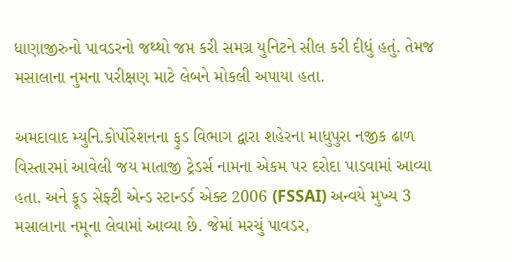ધાણાજીરુનો પાવડરનો જથ્થો જપ્ત કરી સમગ્ર યુનિટને સીલ કરી દીધું હતું. તેમજ મસાલાના નુમના પરીક્ષણ માટે લેબને મોકલી અપાયા હતા.

અમદાવાદ મ્યુનિ.કોર્પોરેશનના ફુડ વિભાગ દ્વારા શહેરના માધુપુરા નજીક ઢાળ વિસ્તારમાં આવેલી જય માતાજી ટ્રેડર્સ નામના એકમ પર દરોદા પાડવામાં આવ્યા હતા. અને ફૂડ સેફ્ટી એન્ડ સ્ટાન્ડર્ડ એક્ટ 2006 (FSSAI) અન્વયે મુખ્ય 3 મસાલાના નમૂના લેવામાં આવ્યા છે. જેમાં મરચું પાવડર,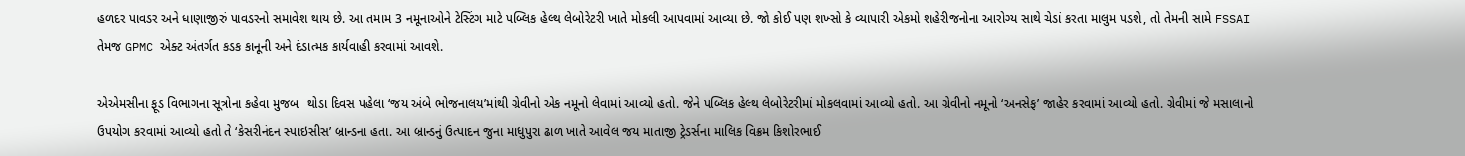હળદર પાવડર અને ધાણાજીરું પાવડરનો સમાવેશ થાય છે. આ તમામ 3 નમૂનાઓને ટેસ્ટિંગ માટે પબ્લિક હેલ્થ લેબોરેટરી ખાતે મોકલી આપવામાં આવ્યા છે. જો કોઈ પણ શખ્સો કે વ્યાપારી એકમો શહેરીજનોના આરોગ્ય સાથે ચેડાં કરતા માલુમ પડશે, તો તેમની સામે FSSAI તેમજ GPMC એક્ટ અંતર્ગત કડક કાનૂની અને દંડાત્મક કાર્યવાહી કરવામાં આવશે.

એએમસીના ફૂડ વિભાગના સૂત્રોના કહેવા મુજબ  થોડા દિવસ પહેલા ‘જય અંબે ભોજનાલય’માંથી ગ્રેવીનો એક નમૂનો લેવામાં આવ્યો હતો. જેને પબ્લિક હેલ્થ લેબોરેટરીમાં મોકલવામાં આવ્યો હતો. આ ગ્રેવીનો નમૂનો ‘અનસેફ’ જાહેર કરવામાં આવ્યો હતો. ગ્રેવીમાં જે મસાલાનો ઉપયોગ કરવામાં આવ્યો હતો તે ‘કેસરીનંદન સ્પાઇસીસ’ બ્રાન્ડના હતા. આ બ્રાન્ડનું ઉત્પાદન જુના માધુપુરા ઢાળ ખાતે આવેલ જય માતાજી ટ્રેડર્સના માલિક વિક્રમ કિશોરભાઈ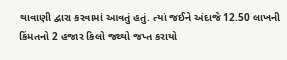થાવાણી દ્વારા કરવામાં આવતું હતું. ત્યાં જઈને અંદાજે 12.50 લાખની કિંમતનો 2 હજાર કિલો જથ્થો જપ્ત કરાયો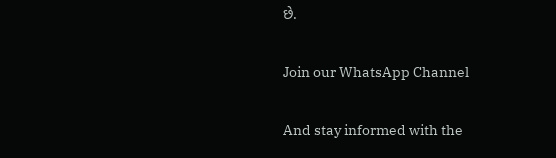છે.

Join our WhatsApp Channel

And stay informed with the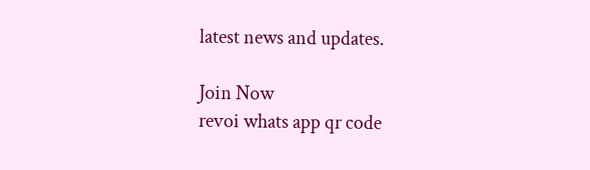latest news and updates.

Join Now
revoi whats app qr code